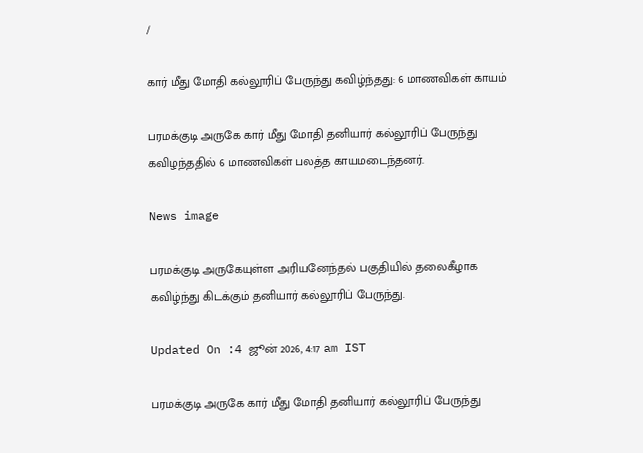/

கார் மீது மோதி கல்லூரிப் பேருந்து கவிழ்ந்தது: 6 மாணவிகள் காயம்

பரமக்குடி அருகே கார் மீது மோதி தனியார் கல்லூரிப் பேருந்து கவிழந்ததில் 6 மாணவிகள் பலத்த காயமடைந்தனர்.

News image

பரமக்குடி அருகேயுள்ள அரியனேந்தல் பகுதியில் தலைகீழாக கவிழ்ந்து கிடக்கும் தனியார் கல்லூரிப் பேருந்து.

Updated On :4 ஜூன் 2026, 4:17 am IST

பரமக்குடி அருகே கார் மீது மோதி தனியார் கல்லூரிப் பேருந்து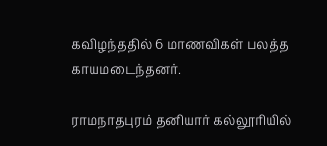கவிழந்ததில் 6 மாணவிகள் பலத்த காயமடைந்தனர்.

ராமநாதபுரம் தனியார் கல்லூரியில்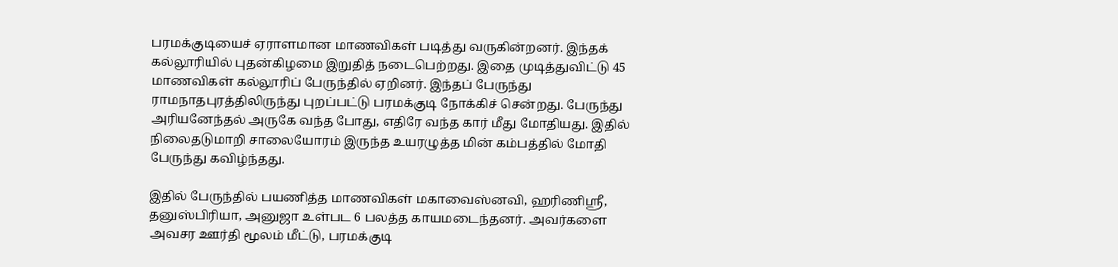பரமக்குடியைச் ஏராளமான மாணவிகள் படித்து வருகின்றனர். இந்தக் கல்லூரியில் புதன்கிழமை இறுதித் நடைபெற்றது. இதை முடித்துவிட்டு 45 மாணவிகள் கல்லூரிப் பேருந்தில் ஏறினர். இந்தப் பேருந்து ராமநாதபுரத்திலிருந்து புறப்பட்டு பரமக்குடி நோக்கிச் சென்றது. பேருந்து அரியனேந்தல் அருகே வந்த போது, எதிரே வந்த கார் மீது மோதியது. இதில் நிலைதடுமாறி சாலையோரம் இருந்த உயரழுத்த மின் கம்பத்தில் மோதி பேருந்து கவிழ்ந்தது.

இதில் பேருந்தில் பயணித்த மாணவிகள் மகாவைஸ்னவி, ஹரிணிஸ்ரீ, தனுஸ்பிரியா, அனுஜா உள்பட 6 பலத்த காயமடைந்தனர். அவர்களை அவசர ஊர்தி மூலம் மீட்டு, பரமக்குடி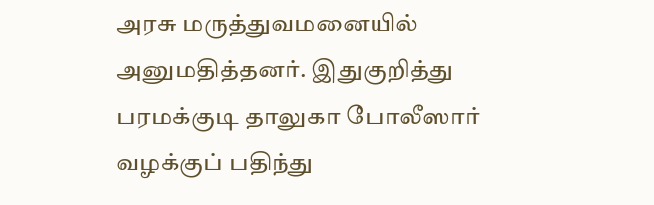அரசு மருத்துவமனையில் அனுமதித்தனர். இதுகுறித்து பரமக்குடி தாலுகா போலீஸார் வழக்குப் பதிந்து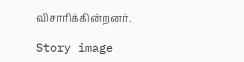விசாரிக்கின்றனர்.

Story image